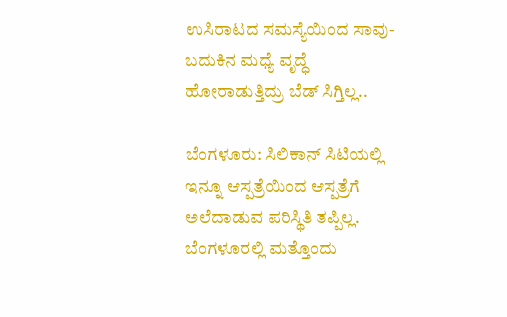ಉಸಿರಾಟದ ಸಮಸ್ಯೆಯಿಂದ ಸಾವು-ಬದುಕಿನ ಮಧ್ಯೆ ವೃದ್ಧೆ ಹೋರಾಡುತ್ತಿದ್ರು ಬೆಡ್ ಸಿಗ್ತಿಲ್ಲ..

ಬೆಂಗಳೂರು: ಸಿಲಿಕಾನ್ ಸಿಟಿಯಲ್ಲಿ ಇನ್ನೂ ಆಸ್ಪತ್ರೆಯಿಂದ ಆಸ್ಪತ್ರೆಗೆ ಅಲೆದಾಡುವ ಪರಿಸ್ಥಿತಿ ತಪ್ಪಿಲ್ಲ. ಬೆಂಗಳೂರಲ್ಲಿ ಮತ್ತೊಂದು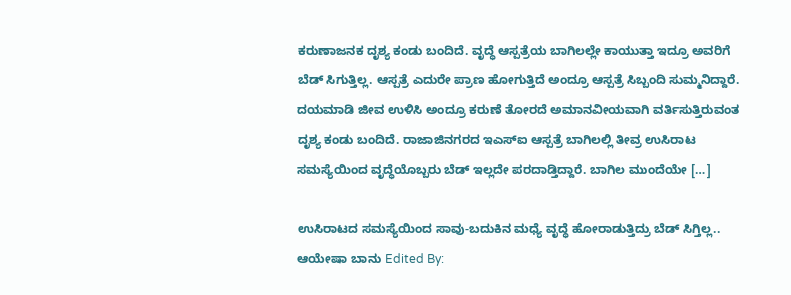ಕರುಣಾಜನಕ ದೃಶ್ಯ ಕಂಡು ಬಂದಿದೆ. ವೃದ್ಧೆ ಆಸ್ಪತ್ರೆಯ ಬಾಗಿಲಲ್ಲೇ ಕಾಯುತ್ತಾ ಇದ್ರೂ ಅವರಿಗೆ ಬೆಡ್ ಸಿಗುತ್ತಿಲ್ಲ. ಆಸ್ಪತ್ರೆ ಎದುರೇ ಪ್ರಾಣ ಹೋಗುತ್ತಿದೆ ಅಂದ್ರೂ ಆಸ್ಪತ್ರೆ ಸಿಬ್ಬಂದಿ ಸುಮ್ಮನಿದ್ದಾರೆ. ದಯಮಾಡಿ ಜೀವ ಉಳಿಸಿ ಅಂದ್ರೂ ಕರುಣೆ ತೋರದೆ ಅಮಾನವೀಯವಾಗಿ ವರ್ತಿಸುತ್ತಿರುವಂತ ದೃಶ್ಯ ಕಂಡು ಬಂದಿದೆ. ರಾಜಾಜಿನಗರದ ಇಎಸ್ಐ ಆಸ್ಪತ್ರೆ ಬಾಗಿಲಲ್ಲಿ ತೀವ್ರ ಉಸಿರಾಟ ಸಮಸ್ಯೆಯಿಂದ ವೃದ್ಧೆಯೊಬ್ಬರು ಬೆಡ್ ಇಲ್ಲದೇ ಪರದಾಡ್ತಿದ್ದಾರೆ. ಬಾಗಿಲ ಮುಂದೆಯೇ […]

ಉಸಿರಾಟದ ಸಮಸ್ಯೆಯಿಂದ ಸಾವು-ಬದುಕಿನ ಮಧ್ಯೆ ವೃದ್ಧೆ ಹೋರಾಡುತ್ತಿದ್ರು ಬೆಡ್ ಸಿಗ್ತಿಲ್ಲ..
ಆಯೇಷಾ ಬಾನು Edited By: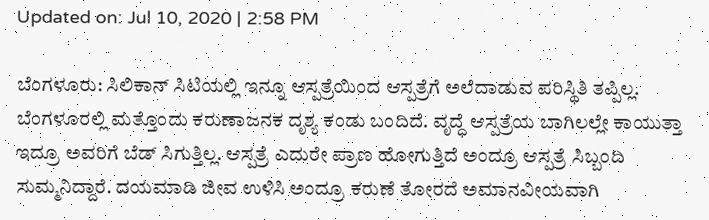Updated on: Jul 10, 2020 | 2:58 PM

ಬೆಂಗಳೂರು: ಸಿಲಿಕಾನ್ ಸಿಟಿಯಲ್ಲಿ ಇನ್ನೂ ಆಸ್ಪತ್ರೆಯಿಂದ ಆಸ್ಪತ್ರೆಗೆ ಅಲೆದಾಡುವ ಪರಿಸ್ಥಿತಿ ತಪ್ಪಿಲ್ಲ. ಬೆಂಗಳೂರಲ್ಲಿ ಮತ್ತೊಂದು ಕರುಣಾಜನಕ ದೃಶ್ಯ ಕಂಡು ಬಂದಿದೆ. ವೃದ್ಧೆ ಆಸ್ಪತ್ರೆಯ ಬಾಗಿಲಲ್ಲೇ ಕಾಯುತ್ತಾ ಇದ್ರೂ ಅವರಿಗೆ ಬೆಡ್ ಸಿಗುತ್ತಿಲ್ಲ. ಆಸ್ಪತ್ರೆ ಎದುರೇ ಪ್ರಾಣ ಹೋಗುತ್ತಿದೆ ಅಂದ್ರೂ ಆಸ್ಪತ್ರೆ ಸಿಬ್ಬಂದಿ ಸುಮ್ಮನಿದ್ದಾರೆ. ದಯಮಾಡಿ ಜೀವ ಉಳಿಸಿ ಅಂದ್ರೂ ಕರುಣೆ ತೋರದೆ ಅಮಾನವೀಯವಾಗಿ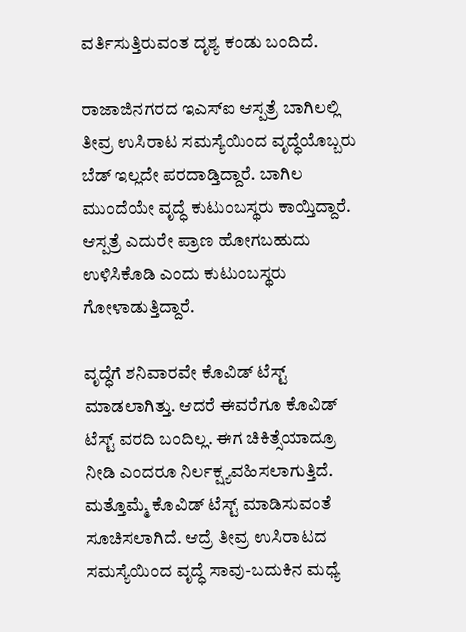ವರ್ತಿಸುತ್ತಿರುವಂತ ದೃಶ್ಯ ಕಂಡು ಬಂದಿದೆ.

ರಾಜಾಜಿನಗರದ ಇಎಸ್ಐ ಆಸ್ಪತ್ರೆ ಬಾಗಿಲಲ್ಲಿ ತೀವ್ರ ಉಸಿರಾಟ ಸಮಸ್ಯೆಯಿಂದ ವೃದ್ಧೆಯೊಬ್ಬರು ಬೆಡ್ ಇಲ್ಲದೇ ಪರದಾಡ್ತಿದ್ದಾರೆ. ಬಾಗಿಲ ಮುಂದೆಯೇ ವೃದ್ಧೆ ಕುಟುಂಬಸ್ಥರು ಕಾಯ್ತಿದ್ದಾರೆ. ಆಸ್ಪತ್ರೆ ಎದುರೇ ಪ್ರಾಣ ಹೋಗಬಹುದು ಉಳಿಸಿಕೊಡಿ ಎಂದು ಕುಟುಂಬಸ್ಥರು ಗೋಳಾಡುತ್ತಿದ್ದಾರೆ.

ವೃದ್ಧೆಗೆ ಶನಿವಾರವೇ ಕೊವಿಡ್ ಟೆಸ್ಟ್ ಮಾಡಲಾಗಿತ್ತು. ಆದರೆ ಈವರೆಗೂ ಕೊವಿಡ್ ಟೆಸ್ಟ್ ವರದಿ ಬಂದಿಲ್ಲ. ಈಗ ಚಿಕಿತ್ಸೆಯಾದ್ರೂ ನೀಡಿ ಎಂದರೂ ನಿರ್ಲಕ್ಷ್ಯವಹಿಸಲಾಗುತ್ತಿದೆ. ಮತ್ತೊಮ್ಮೆ ಕೊವಿಡ್ ಟೆಸ್ಟ್ ಮಾಡಿಸುವಂತೆ ಸೂಚಿಸಲಾಗಿದೆ. ಆದ್ರೆ ತೀವ್ರ ಉಸಿರಾಟದ ಸಮಸ್ಯೆಯಿಂದ ವೃದ್ಧೆ ಸಾವು-ಬದುಕಿನ ಮಧ್ಯೆ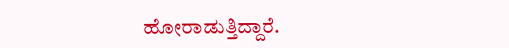ಹೋರಾಡುತ್ತಿದ್ದಾರೆ.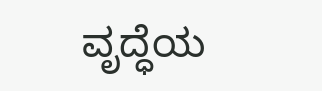ವೃದ್ಧೆಯ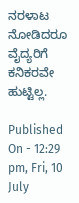ನರಳಾಟ ನೋಡಿದರೂ ವೈದ್ಯರಿಗೆ ಕನಿಕರವೇ ಹುಟ್ಟಿಲ್ಲ.

Published On - 12:29 pm, Fri, 10 July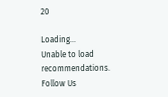20

Loading...
Unable to load recommendations.
Follow Us